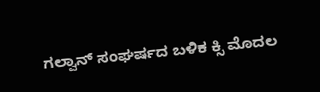ಗಲ್ವಾನ್ ಸಂಘರ್ಷದ ಬಳಿಕ ಕ್ಸಿ ಮೊದಲ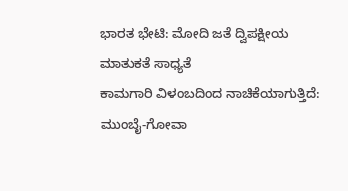ಭಾರತ ಭೇಟಿ: ಮೋದಿ ಜತೆ ದ್ವಿಪಕ್ಷೀಯ ಮಾತುಕತೆ ಸಾಧ್ಯತೆ
ಕಾಮಗಾರಿ ವಿಳಂಬದಿಂದ ನಾಚಿಕೆಯಾಗುತ್ತಿದೆ: ಮುಂಬೈ-ಗೋವಾ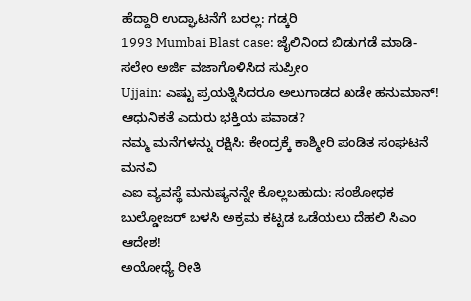ಹೆದ್ದಾರಿ ಉದ್ಘಾಟನೆಗೆ ಬರಲ್ಲ: ಗಡ್ಕರಿ
1993 Mumbai Blast case: ಜೈಲಿನಿಂದ ಬಿಡುಗಡೆ ಮಾಡಿ- ಸಲೇಂ ಅರ್ಜಿ ವಜಾಗೊಳಿಸಿದ ಸುಪ್ರೀಂ
Ujjain: ಎಷ್ಟು ಪ್ರಯತ್ನಿಸಿದರೂ ಅಲುಗಾಡದ ಖಡೇ ಹನುಮಾನ್! ಆಧುನಿಕತೆ ಎದುರು ಭಕ್ತಿಯ ಪವಾಡ?
ನಮ್ಮ ಮನೆಗಳನ್ನು ರಕ್ಷಿಸಿ: ಕೇಂದ್ರಕ್ಕೆ ಕಾಶ್ಮೀರಿ ಪಂಡಿತ ಸಂಘಟನೆ ಮನವಿ
ಎಐ ವ್ಯವಸ್ಥೆ ಮನುಷ್ಯನನ್ನೇ ಕೊಲ್ಲಬಹುದು: ಸಂಶೋಧಕ
ಬುಲ್ಡೋಜರ್ ಬಳಸಿ ಅಕ್ರಮ ಕಟ್ಟಡ ಒಡೆಯಲು ದೆಹಲಿ ಸಿಎಂ ಆದೇಶ!
ಅಯೋಧ್ಯೆ ರೀತಿ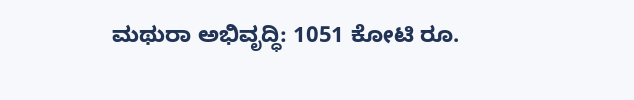ಮಥುರಾ ಅಭಿವೃದ್ಧಿ: 1051 ಕೋಟಿ ರೂ.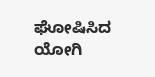ಘೋಷಿಸಿದ ಯೋಗಿ